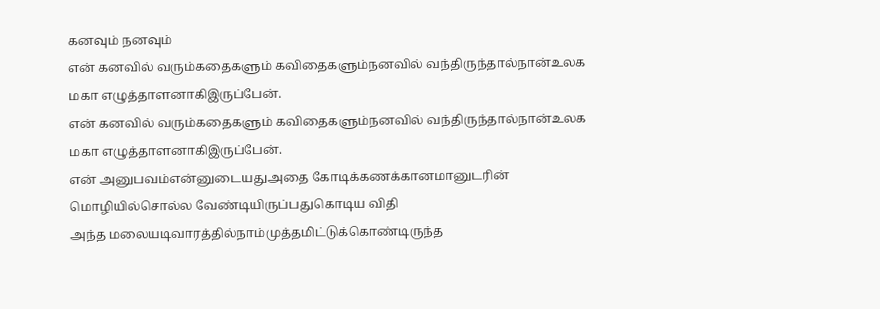கனவும் நனவும்
என் கனவில் வரும்கதைகளும் கவிதைகளும்நனவில் வந்திருந்தால்நான்உலக மகா எழுத்தாளனாகிஇருப்பேன்.
என் கனவில் வரும்கதைகளும் கவிதைகளும்நனவில் வந்திருந்தால்நான்உலக மகா எழுத்தாளனாகிஇருப்பேன்.
என் அனுபவம்என்னுடையதுஅதை கோடிக்கணக்கானமானுடரின் மொழியில்சொல்ல வேண்டியிருப்பதுகொடிய விதி
அந்த மலையடிவாரத்தில்நாம்முத்தமிட்டுக்கொண்டிருந்த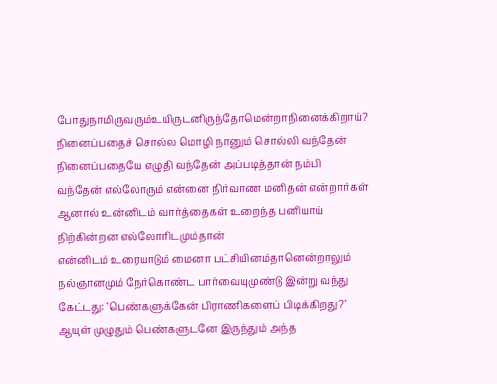போதுநாமிருவரும்உயிருடனிருந்தோமென்றாநினைக்கிறாய்?
நினைப்பதைச் சொல்ல மொழி நானும் சொல்லி வந்தேன் நினைப்பதையே எழுதி வந்தேன் அப்படித்தான் நம்பி வந்தேன் எல்லோரும் என்னை நிர்வாண மனிதன் என்றார்கள் ஆனால் உன்னிடம் வார்த்தைகள் உறைந்த பனியாய் நிற்கின்றன எல்லோரிடமும்தான்
என்னிடம் உரையாடும் மைனா பட்சியினம்தானென்றாலும் நல்ஞானமும் நேர்கொண்ட பார்வையுமுண்டு இன்று வந்து கேட்டது: ’பெண்களுக்கேன் பிராணிகளைப் பிடிக்கிறது?’ ஆயுள் முழுதும் பெண்களுடனே இருந்தும் அந்த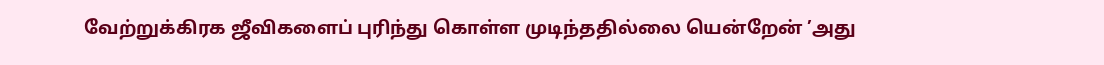வேற்றுக்கிரக ஜீவிகளைப் புரிந்து கொள்ள முடிந்ததில்லை யென்றேன் ’அது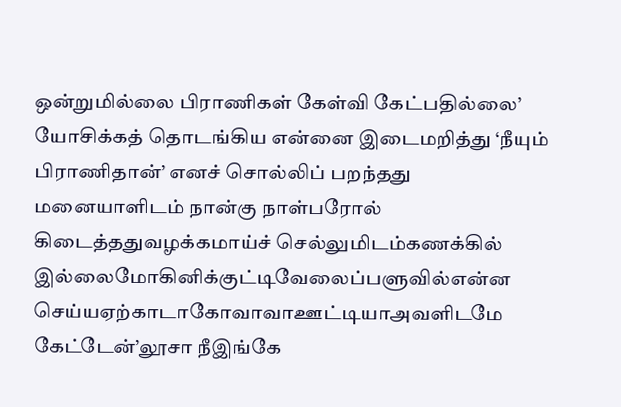ஒன்றுமில்லை பிராணிகள் கேள்வி கேட்பதில்லை’ யோசிக்கத் தொடங்கிய என்னை இடைமறித்து ‘நீயும் பிராணிதான்’ எனச் சொல்லிப் பறந்தது
மனையாளிடம் நான்கு நாள்பரோல் கிடைத்ததுவழக்கமாய்ச் செல்லுமிடம்கணக்கில் இல்லைமோகினிக்குட்டிவேலைப்பளுவில்என்ன செய்யஏற்காடாகோவாவாஊட்டியாஅவளிடமே கேட்டேன்’லூசா நீஇங்கே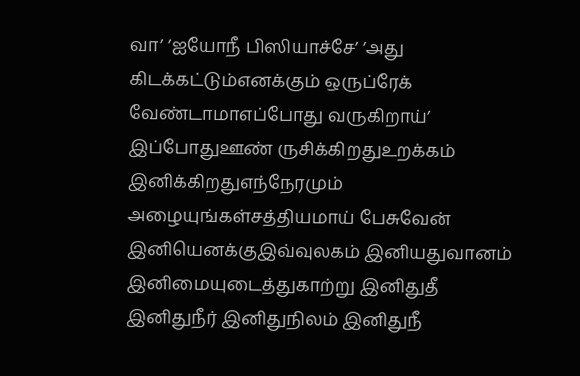வா’ ’ஐயோநீ பிஸியாச்சே’ ’அது கிடக்கட்டும்எனக்கும் ஒருப்ரேக் வேண்டாமாஎப்போது வருகிறாய்’ இப்போதுஊண் ருசிக்கிறதுஉறக்கம் இனிக்கிறதுஎந்நேரமும் அழையுங்கள்சத்தியமாய் பேசுவேன் இனியெனக்குஇவ்வுலகம் இனியதுவானம் இனிமையுடைத்துகாற்று இனிதுதீ இனிதுநீர் இனிதுநிலம் இனிதுநீ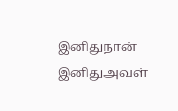இனிதுநான் இனிதுஅவள்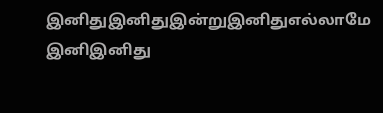இனிதுஇனிதுஇன்றுஇனிதுஎல்லாமே இனிஇனிது